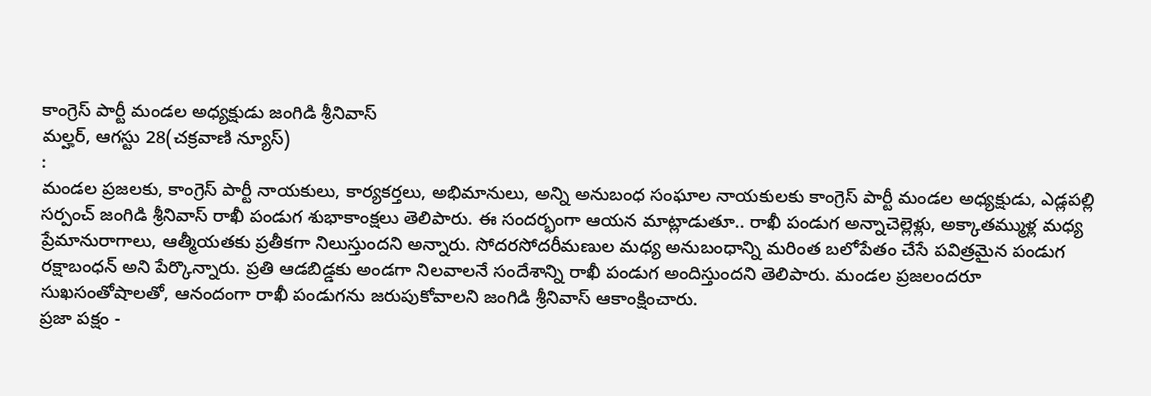కాంగ్రెస్ పార్టీ మండల అధ్యక్షుడు జంగిడి శ్రీనివాస్
మల్హర్, ఆగస్టు 28(చక్రవాణి న్యూస్)
:
మండల ప్రజలకు, కాంగ్రెస్ పార్టీ నాయకులు, కార్యకర్తలు, అభిమానులు, అన్ని అనుబంధ సంఘాల నాయకులకు కాంగ్రెస్ పార్టీ మండల అధ్యక్షుడు, ఎడ్లపల్లి సర్పంచ్ జంగిడి శ్రీనివాస్ రాఖీ పండుగ శుభాకాంక్షలు తెలిపారు. ఈ సందర్భంగా ఆయన మాట్లాడుతూ.. రాఖీ పండుగ అన్నాచెల్లెళ్లు, అక్కాతమ్ముళ్ల మధ్య ప్రేమానురాగాలు, ఆత్మీయతకు ప్రతీకగా నిలుస్తుందని అన్నారు. సోదరసోదరీమణుల మధ్య అనుబంధాన్ని మరింత బలోపేతం చేసే పవిత్రమైన పండుగ రక్షాబంధన్ అని పేర్కొన్నారు. ప్రతి ఆడబిడ్డకు అండగా నిలవాలనే సందేశాన్ని రాఖీ పండుగ అందిస్తుందని తెలిపారు. మండల ప్రజలందరూ సుఖసంతోషాలతో, ఆనందంగా రాఖీ పండుగను జరుపుకోవాలని జంగిడి శ్రీనివాస్ ఆకాంక్షించారు.
ప్రజా పక్షం -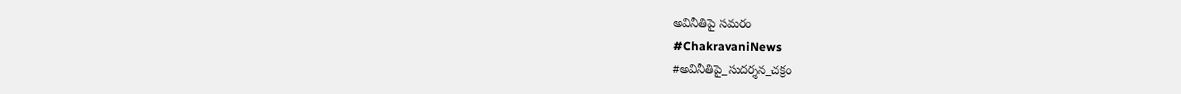అవినీతిపై సమరం
#ChakravaniNews
#అవినీతిపై_సుదర్శన_చక్రం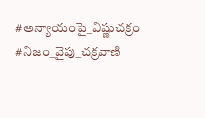#అన్యాయంపై_విష్ణుచక్రం #నిజం_వైపు_చక్రవాణి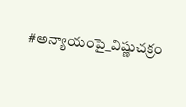#అన్యాయంపై_విష్ణుచక్రం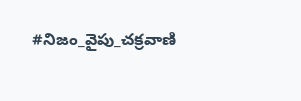#నిజం_వైపు_చక్రవాణి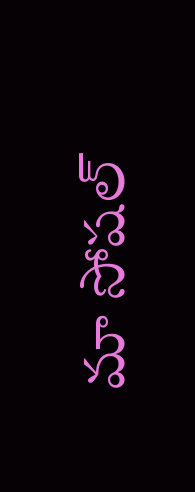మా సోషల్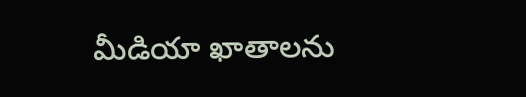మీడియా ఖాతాలను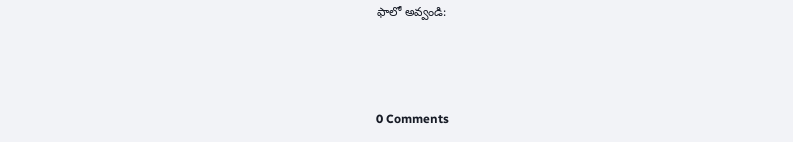ఫాలో అవ్వండి:



0 Comments